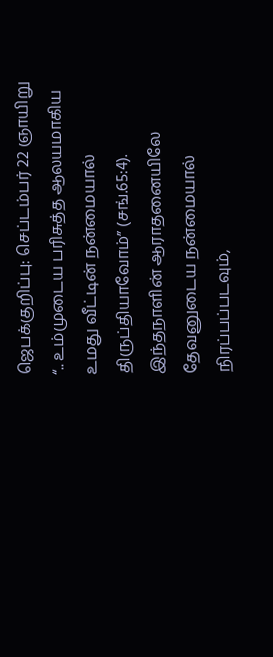ஜெபக்குறிப்பு: செப்டம்பர் 22 ஞாயிறு
“.. உம்முடைய பரிசுத்த ஆலயமாகிய உமது வீட்டின் நன்மையால் திருப்தியாவோம்” (சங்.65:4). இந்தநாளின் ஆராதனையிலே தேவனுடைய நன்மையால் நிரப்பப்படவும்,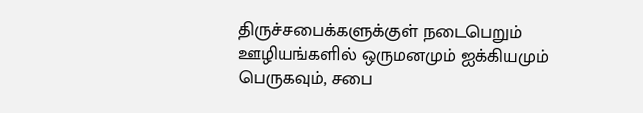திருச்சபைக்களுக்குள் நடைபெறும் ஊழியங்களில் ஒருமனமும் ஐக்கியமும் பெருகவும், சபை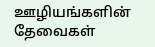ஊழியங்களின் தேவைகள்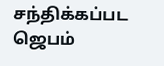சந்திக்கப்பட ஜெபம்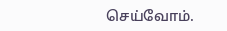செய்வோம்.